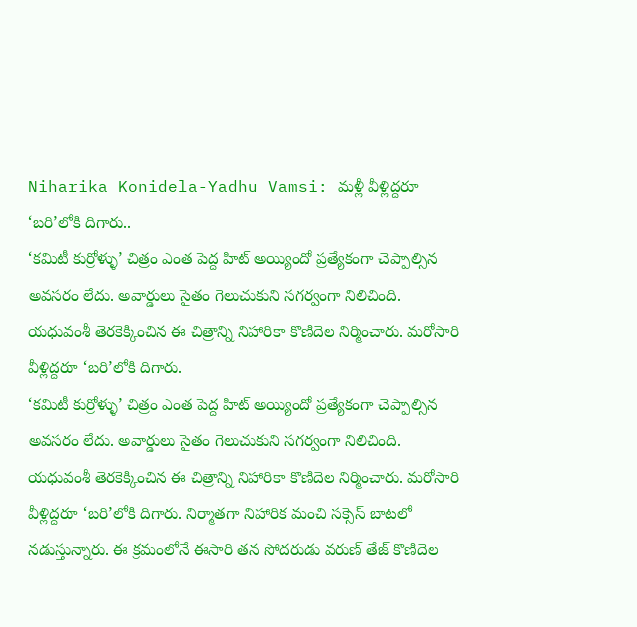Niharika Konidela-Yadhu Vamsi: మళ్లీ వీళ్లిద్దరూ ‘బరి’లోకి దిగారు..
‘కమిటీ కుర్రోళ్ళు’ చిత్రం ఎంత పెద్ద హిట్ అయ్యిందో ప్రత్యేకంగా చెప్పాల్సిన అవసరం లేదు. అవార్డులు సైతం గెలుచుకుని సగర్వంగా నిలిచింది. యధువంశీ తెరకెక్కించిన ఈ చిత్రాన్ని నిహారికా కొణిదెల నిర్మించారు. మరోసారి వీళ్లిద్దరూ ‘బరి’లోకి దిగారు.
‘కమిటీ కుర్రోళ్ళు’ చిత్రం ఎంత పెద్ద హిట్ అయ్యిందో ప్రత్యేకంగా చెప్పాల్సిన అవసరం లేదు. అవార్డులు సైతం గెలుచుకుని సగర్వంగా నిలిచింది. యధువంశీ తెరకెక్కించిన ఈ చిత్రాన్ని నిహారికా కొణిదెల నిర్మించారు. మరోసారి వీళ్లిద్దరూ ‘బరి’లోకి దిగారు. నిర్మాతగా నిహారిక మంచి సక్సెస్ బాటలో నడుస్తున్నారు. ఈ క్రమంలోనే ఈసారి తన సోదరుడు వరుణ్ తేజ్ కొణిదెల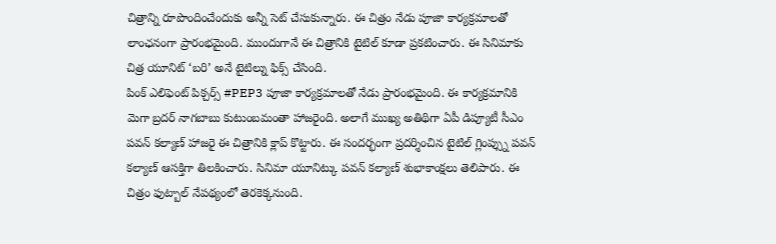చిత్రాన్ని రూపొందించేందుకు అన్నీ సెట్ చేసుకున్నారు. ఈ చిత్రం నేడు పూజా కార్యక్రమాలతో లాంఛనంగా ప్రారంభమైంది. ముందుగానే ఈ చిత్రానికి టైటిల్ కూడా ప్రకటించారు. ఈ సినిమాకు చిత్ర యూనిట్ ‘బరి’ అనే టైటిల్ను ఫిక్స్ చేసింది.
పింక్ ఎలిఫెంట్ పిక్చర్స్ #PEP3 పూజా కార్యక్రమాలతో నేడు ప్రారంభమైంది. ఈ కార్యక్రమానికి మెగా బ్రదర్ నాగబాబు కుటుంబమంతా హాజరైంది. అలాగే ముఖ్య అతిథిగా ఏపీ డిప్యూటీ సీఎం పవన్ కల్యాణ్ హాజరై ఈ చిత్రానికి క్లాప్ కొట్టారు. ఈ సందర్భంగా ప్రదర్శించిన టైటిల్ గ్లింప్స్ను పవన్ కల్యాణ్ ఆసక్తిగా తిలకించారు. సినిమా యూనిట్కు పవన్ కల్యాణ్ శుభాకాంక్షలు తెలిపారు. ఈ చిత్రం ఫుట్బాల్ నేపథ్యంలో తెరకెక్కనుంది.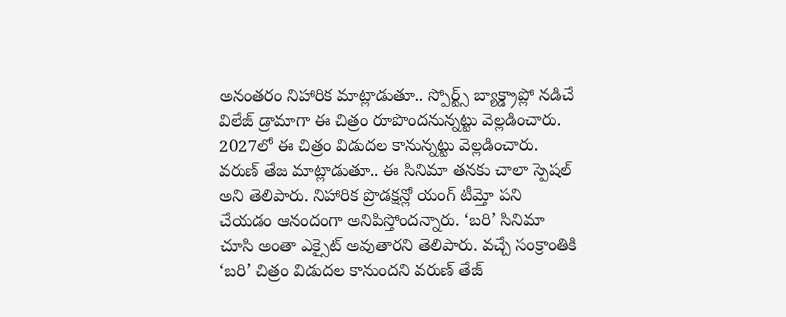అనంతరం నిహారిక మాట్లాడుతూ.. స్పోర్ట్స్ బ్యాక్డ్రాప్లో నడిచే విలేజ్ డ్రామాగా ఈ చిత్రం రూపొందనున్నట్టు వెల్లడించారు. 2027లో ఈ చిత్రం విడుదల కానున్నట్టు వెల్లడించారు.
వరుణ్ తేజ మాట్లాడుతూ.. ఈ సినిమా తనకు చాలా స్పెషల్ అని తెలిపారు. నిహారిక ప్రొడక్షన్లో యంగ్ టీమ్తో పని చేయడం ఆనందంగా అనిపిస్తోందన్నారు. ‘బరి’ సినిమా చూసి అంతా ఎక్సైట్ అవుతారని తెలిపారు. వచ్చే సంక్రాంతికి ‘బరి’ చిత్రం విడుదల కానుందని వరుణ్ తేజ్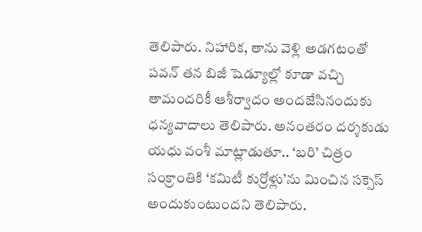తెలిపారు. నిహారిక, తాను వెళ్లి అడగటంతో పవన్ తన బిజీ షెడ్యూల్లో కూడా వచ్చి తామందరికీ ఆశీర్వాదం అందజేసినందుకు ధన్యవాదాలు తెలిపారు. అనంతరం దర్శకుడు యధు వంశీ మాట్లాడుతూ.. ‘బరి’ చిత్రం సంక్రాంతికి ‘కమిటీ కుర్రోళ్లు’ను మించిన సక్సెస్ అందుకుంటుందని తెలిపారు.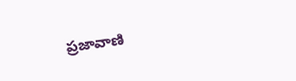ప్రజావాణి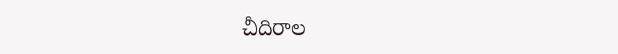చీదిరాల